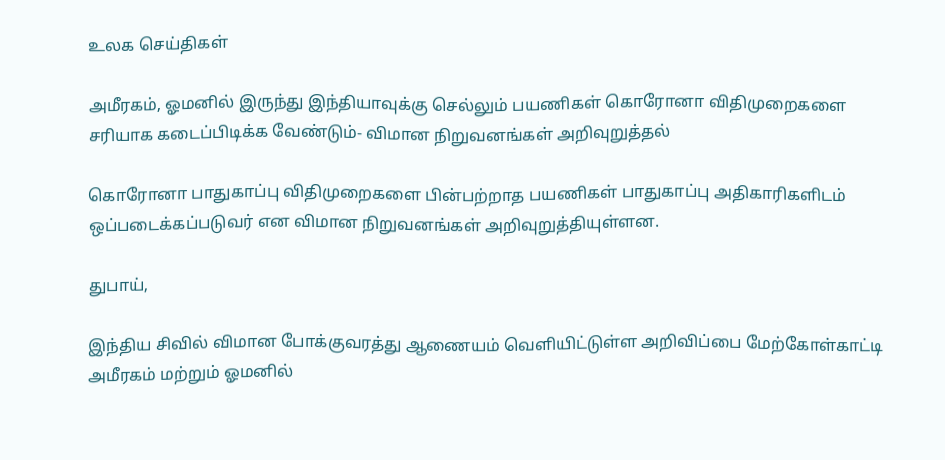உலக செய்திகள்

அமீரகம், ஓமனில் இருந்து இந்தியாவுக்கு செல்லும் பயணிகள் கொரோனா விதிமுறைகளை சரியாக கடைப்பிடிக்க வேண்டும்- விமான நிறுவனங்கள் அறிவுறுத்தல்

கொரோனா பாதுகாப்பு விதிமுறைகளை பின்பற்றாத பயணிகள் பாதுகாப்பு அதிகாரிகளிடம் ஒப்படைக்கப்படுவர் என விமான நிறுவனங்கள் அறிவுறுத்தியுள்ளன.

துபாய்,

இந்திய சிவில் விமான போக்குவரத்து ஆணையம் வெளியிட்டுள்ள அறிவிப்பை மேற்கோள்காட்டி அமீரகம் மற்றும் ஓமனில்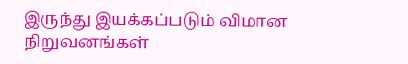இருந்து இயக்கப்படும் விமான நிறுவனங்கள்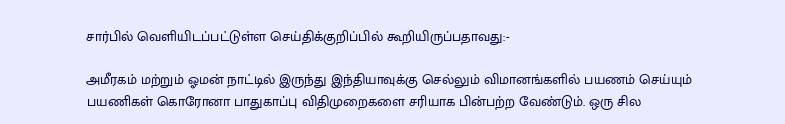சார்பில் வெளியிடப்பட்டுள்ள செய்திக்குறிப்பில் கூறியிருப்பதாவது:-

அமீரகம் மற்றும் ஓமன் நாட்டில் இருந்து இந்தியாவுக்கு செல்லும் விமானங்களில் பயணம் செய்யும் பயணிகள் கொரோனா பாதுகாப்பு விதிமுறைகளை சரியாக பின்பற்ற வேண்டும். ஒரு சில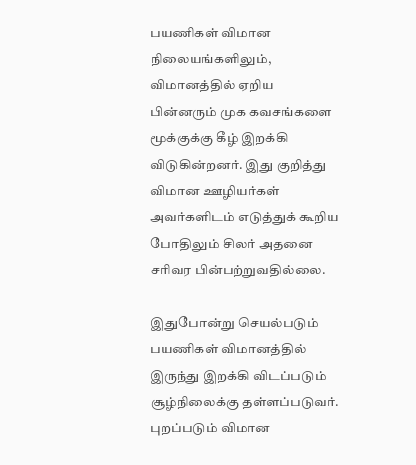பயணிகள் விமான நிலையங்களிலும், விமானத்தில் ஏறிய பின்னரும் முக கவசங்களை மூக்குக்கு கீழ் இறக்கி விடுகின்றனர். இது குறித்து விமான ஊழியர்கள் அவர்களிடம் எடுத்துக் கூறிய போதிலும் சிலர் அதனை சரிவர பின்பற்றுவதில்லை.

இதுபோன்று செயல்படும் பயணிகள் விமானத்தில் இருந்து இறக்கி விடப்படும் சூழ்நிலைக்கு தள்ளப்படுவர். புறப்படும் விமான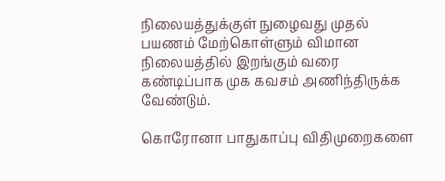நிலையத்துக்குள் நுழைவது முதல் பயணம் மேற்கொள்ளும் விமான நிலையத்தில் இறங்கும் வரை கண்டிப்பாக முக கவசம் அணிந்திருக்க வேண்டும்.

கொரோனா பாதுகாப்பு விதிமுறைகளை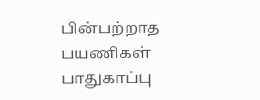பின்பற்றாத பயணிகள் பாதுகாப்பு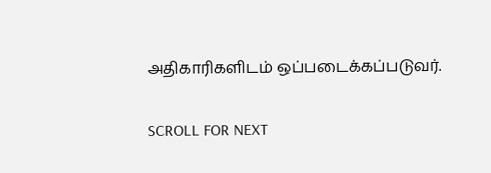அதிகாரிகளிடம் ஒப்படைக்கப்படுவர்.

SCROLL FOR NEXT